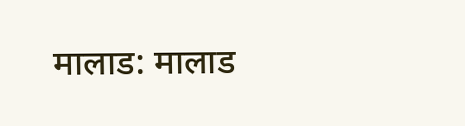मालाड: मालाड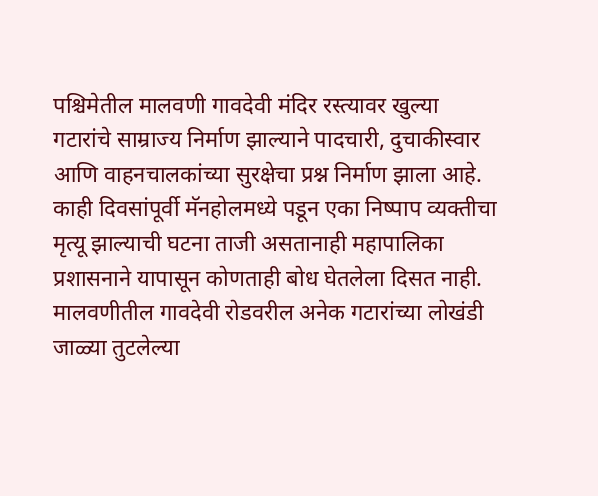पश्चिमेतील मालवणी गावदेवी मंदिर रस्त्यावर खुल्या गटारांचे साम्राज्य निर्माण झाल्याने पादचारी, दुचाकीस्वार आणि वाहनचालकांच्या सुरक्षेचा प्रश्न निर्माण झाला आहे. काही दिवसांपूर्वी मॅनहोलमध्ये पडून एका निष्पाप व्यक्तीचा मृत्यू झाल्याची घटना ताजी असतानाही महापालिका प्रशासनाने यापासून कोणताही बोध घेतलेला दिसत नाही.
मालवणीतील गावदेवी रोडवरील अनेक गटारांच्या लोखंडी जाळ्या तुटलेल्या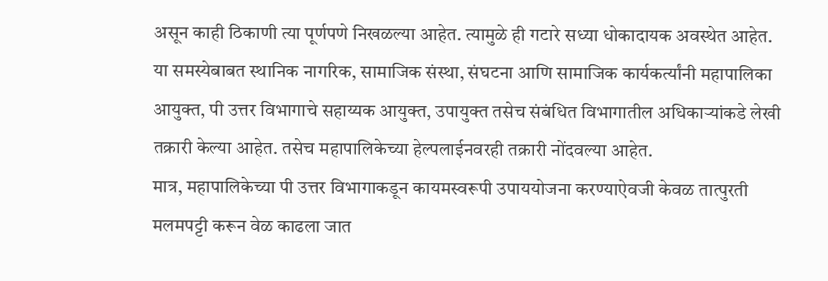असून काही ठिकाणी त्या पूर्णपणे निखळल्या आहेत. त्यामुळे ही गटारे सध्या धोकादायक अवस्थेत आहेत.
या समस्येबाबत स्थानिक नागरिक, सामाजिक संस्था, संघटना आणि सामाजिक कार्यकर्त्यांनी महापालिका आयुक्त, पी उत्तर विभागाचे सहाय्यक आयुक्त, उपायुक्त तसेच संबंधित विभागातील अधिकाऱ्यांकडे लेखी तक्रारी केल्या आहेत. तसेच महापालिकेच्या हेल्पलाईनवरही तक्रारी नोंदवल्या आहेत.
मात्र, महापालिकेच्या पी उत्तर विभागाकडून कायमस्वरूपी उपाययोजना करण्याऐवजी केवळ तात्पुरती मलमपट्टी करून वेळ काढला जात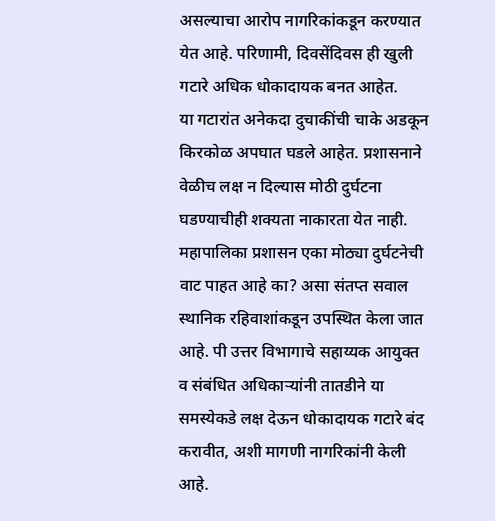असल्याचा आरोप नागरिकांकडून करण्यात येत आहे. परिणामी, दिवसेंदिवस ही खुली गटारे अधिक धोकादायक बनत आहेत.
या गटारांत अनेकदा दुचाकींची चाके अडकून किरकोळ अपघात घडले आहेत. प्रशासनाने वेळीच लक्ष न दिल्यास मोठी दुर्घटना घडण्याचीही शक्यता नाकारता येत नाही.
महापालिका प्रशासन एका मोठ्या दुर्घटनेची वाट पाहत आहे का? असा संतप्त सवाल स्थानिक रहिवाशांकडून उपस्थित केला जात आहे. पी उत्तर विभागाचे सहाय्यक आयुक्त व संबंधित अधिकाऱ्यांनी तातडीने या समस्येकडे लक्ष देऊन धोकादायक गटारे बंद करावीत, अशी मागणी नागरिकांनी केली आहे.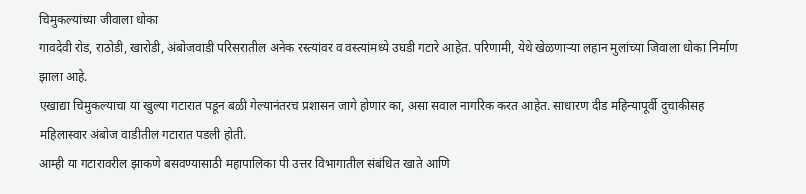चिमुकल्यांच्या जीवाला धोका
गावदेवी रोड, राठोडी, खारोडी, अंबोजवाडी परिसरातील अनेक रस्त्यांवर व वस्त्यांमध्ये उघडी गटारे आहेत. परिणामी, येथे खेळणाऱ्या लहान मुलांच्या जिवाला धोका निर्माण झाला आहे.
एखाद्या चिमुकल्याचा या खुल्या गटारात पडून बळी गेल्यानंतरच प्रशासन जागे होणार का, असा सवाल नागरिक करत आहेत. साधारण दीड महिन्यापूर्वी दुचाकीसह महिलास्वार अंबोज वाडीतील गटारात पडली होती.
आम्ही या गटारावरील झाकणे बसवण्यासाठी महापालिका पी उत्तर विभागातील संबंधित खाते आणि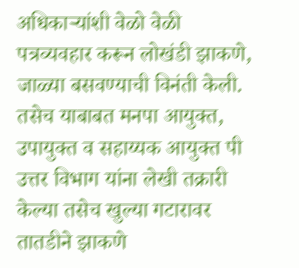अधिकाऱ्यांशी वेळो वेळी पत्रव्यवहार करून लोखंडी झाकणे, जाळ्या बसवण्याची विनंती केली. तसेच याबाबत मनपा आयुक्त, उपायुक्त व सहाय्यक आयुक्त पी उत्तर विभाग यांना लेखी तक्रारी केल्या तसेच खुल्या गटारावर तातडीने झाकणे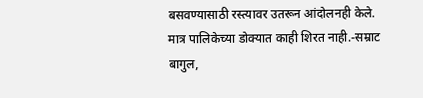बसवण्यासाठी रस्त्यावर उतरून आंदोलनही केले. मात्र पालिकेच्या डोक्यात काही शिरत नाही.-सम्राट बागुल,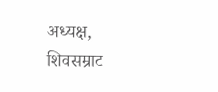अध्यक्ष, शिवसम्राट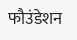फौउंडेशन